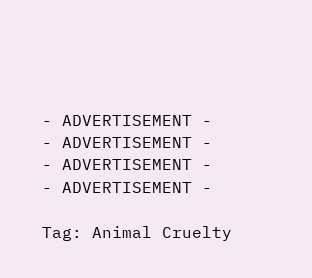- ADVERTISEMENT -
- ADVERTISEMENT -
- ADVERTISEMENT -
- ADVERTISEMENT -

Tag: Animal Cruelty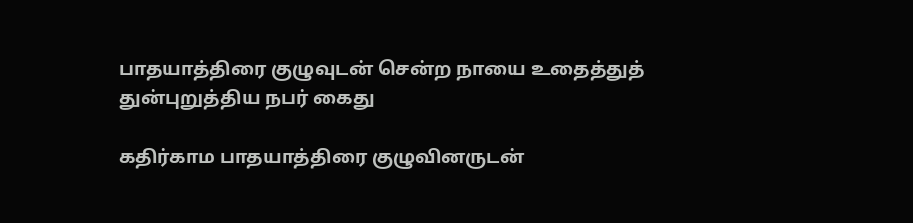பாதயாத்திரை குழுவுடன் சென்ற நாயை உதைத்துத் துன்புறுத்திய நபர் கைது

கதிர்காம பாதயாத்திரை குழுவினருடன்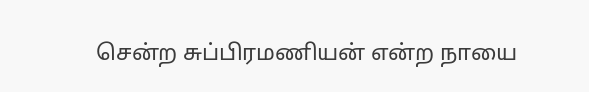சென்ற சுப்பிரமணியன் என்ற நாயை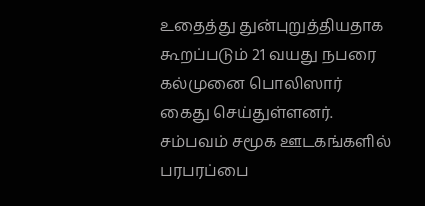உதைத்து துன்புறுத்தியதாக கூறப்படும் 21 வயது நபரை கல்முனை பொலிஸார் கைது செய்துள்ளனர். சம்பவம் சமூக ஊடகங்களில் பரபரப்பை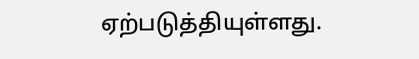ஏற்படுத்தியுள்ளது.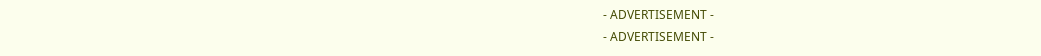- ADVERTISEMENT -
- ADVERTISEMENT -